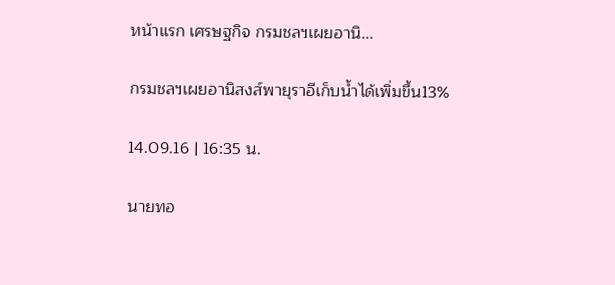หน้าแรก เศรษฐกิจ กรมชลฯเผยอานิ...

กรมชลฯเผยอานิสงส์พายุราอีเก็บน้ำได้เพิ่มขึ้น13%

14.09.16 | 16:35 น.

นายทอ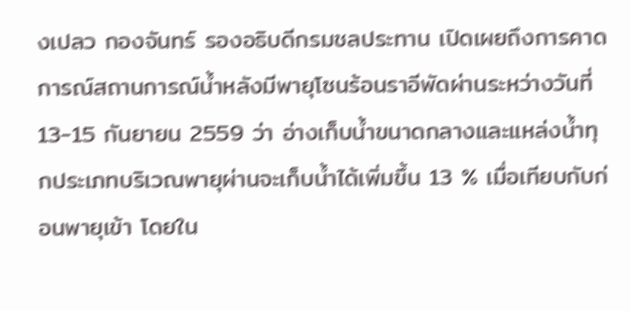งเปลว กองจันทร์ รองอธิบดีกรมชลประทาน เปิดเผยถึงการคาดการณ์สถานการณ์น้ำหลังมีพายุโซนร้อนราอีพัดผ่านระหว่างวันที่ 13-15 กันยายน 2559 ว่า อ่างเก็บน้ำขนาดกลางและแหล่งน้ำทุกประเภทบริเวณพายุผ่านจะเก็บน้ำได้เพิ่มขึ้น 13 % เมื่อเทียบกับก่อนพายุเข้า โดยใน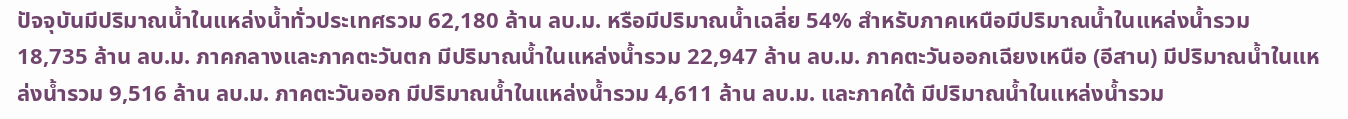ปัจจุบันมีปริมาณน้ำในแหล่งน้ำทั่วประเทศรวม 62,180 ล้าน ลบ.ม. หรือมีปริมาณน้ำเฉลี่ย 54% สำหรับภาคเหนือมีปริมาณน้ำในแหล่งน้ำรวม 18,735 ล้าน ลบ.ม. ภาคกลางและภาคตะวันตก มีปริมาณน้ำในแหล่งน้ำรวม 22,947 ล้าน ลบ.ม. ภาคตะวันออกเฉียงเหนือ (อีสาน) มีปริมาณน้ำในแหล่งน้ำรวม 9,516 ล้าน ลบ.ม. ภาคตะวันออก มีปริมาณน้ำในแหล่งน้ำรวม 4,611 ล้าน ลบ.ม. และภาคใต้ มีปริมาณน้ำในแหล่งน้ำรวม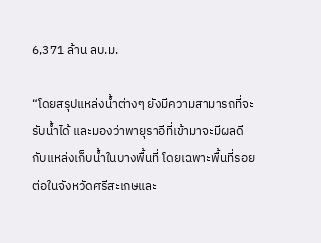6,371 ล้าน ลบ.ม.

“โดยสรุปแหล่งน้ำต่างๆ ยังมีความสามารถที่จะรับน้ำได้ และมองว่าพายุราอีที่เข้ามาจะมีผลดีกับแหล่งเก็บน้ำในบางพื้นที่ โดยเฉพาะพื้นที่รอยต่อในจังหวัดศรีสะเกษและ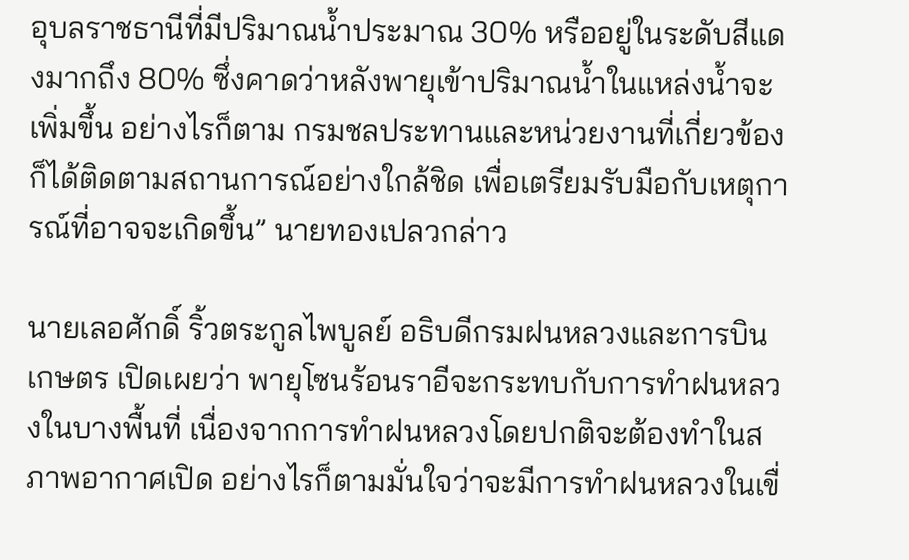อุบลราชธานีที่มีปริมาณน้ำประมาณ 30% หรืออยู่ในระดับสีแดงมากถึง 80% ซึ่งคาดว่าหลังพายุเข้าปริมาณน้ำในแหล่งน้ำจะเพิ่มขึ้น อย่างไรก็ตาม กรมชลประทานและหน่วยงานที่เกี่ยวข้องก็ได้ติดตามสถานการณ์อย่างใกล้ชิด เพื่อเตรียมรับมือกับเหตุการณ์ที่อาจจะเกิดขึ้น” นายทองเปลวกล่าว

นายเลอศักดิ์ ริ้วตระกูลไพบูลย์ อธิบดีกรมฝนหลวงและการบินเกษตร เปิดเผยว่า พายุโซนร้อนราอีจะกระทบกับการทำฝนหลวงในบางพื้นที่ เนื่องจากการทำฝนหลวงโดยปกติจะต้องทำในสภาพอากาศเปิด อย่างไรก็ตามมั่นใจว่าจะมีการทำฝนหลวงในเขื่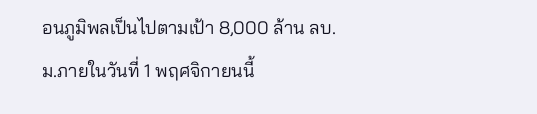อนภูมิพลเป็นไปตามเป้า 8,000 ล้าน ลบ.ม.ภายในวันที่ 1 พฤศจิกายนนี้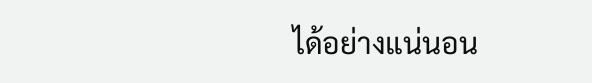ได้อย่างแน่นอน